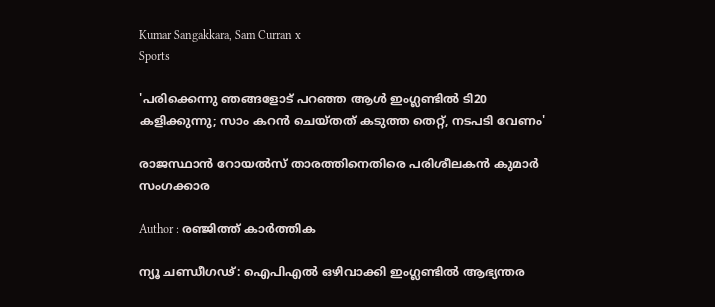Kumar Sangakkara, Sam Curran x
Sports

'പരിക്കെന്നു ഞങ്ങളോട് പറഞ്ഞ ആൾ ഇംഗ്ലണ്ടിൽ ടി20 കളിക്കുന്നു; സാം കറൻ ചെയ്തത് കടുത്ത തെറ്റ്, നടപടി വേണം'

രാജസ്ഥാൻ റോയൽസ് താരത്തിനെതിരെ പരിശീലകൻ കുമാർ സംഗക്കാര

Author : രഞ്ജിത്ത് കാർത്തിക

ന്യൂ ചണ്ഡീഗഢ്: ഐപിഎൽ ഒഴിവാക്കി ഇംഗ്ലണ്ടിൽ ആഭ്യന്തര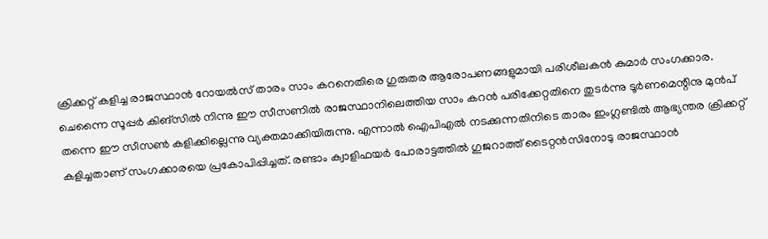ക്രിക്കറ്റ് കളിച്ച രാജസ്ഥാൻ റോയൽസ് താരം സാം കറനെതിരെ ഗുരുതര ആരോപണങ്ങളുമായി പരിശീലകൻ കുമാർ സംഗക്കാര. ചെന്നൈ സൂപ്പർ കിങ്സിൽ നിന്നു ഈ സീസണിൽ രാജസ്ഥാനിലെത്തിയ സാം കറൻ പരിക്കേറ്റതിനെ തുടർന്നു ടൂർണമെന്റിനു മുൻപ് തന്നെ ഈ സീസൺ കളിക്കില്ലെന്നു വ്യക്തമാക്കിയിരുന്നു. എന്നാൽ ഐപിഎൽ നടക്കുന്നതിനിടെ താരം ഇംഗ്ലണ്ടിൽ ആഭ്യന്തര ക്രിക്കറ്റ് കളിച്ചതാണ് സംഗക്കാരയെ പ്രകോപിപ്പിച്ചത്. രണ്ടാം ക്വാളിഫയർ പോരാട്ടത്തിൽ ഗുജറാത്ത് ടൈറ്റൻസിനോടു രാജസ്ഥാൻ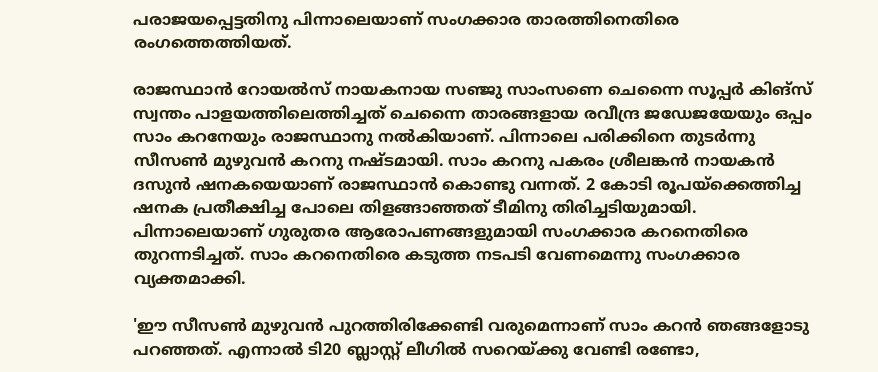പരാജയപ്പെട്ടതിനു പിന്നാലെയാണ് സംഗക്കാര താരത്തിനെതിരെ രംഗത്തെത്തിയത്.

രാജസ്ഥാൻ റോയൽസ് നായകനായ സഞ്ജു സാംസണെ ചെന്നൈ സൂപ്പർ കിങ്സ് സ്വന്തം പാളയത്തിലെത്തിച്ചത് ചെന്നൈ താരങ്ങളായ രവീന്ദ്ര ജഡേജയേയും ഒപ്പം സാം കറനേയും രാജസ്ഥാനു നൽകിയാണ്. പിന്നാലെ പരിക്കിനെ തുടർന്നു സീസൺ മുഴുവൻ കറനു നഷ്ടമായി. സാം കറനു പകരം ശ്രീലങ്കൻ നായകൻ ദസുൻ ഷനകയെയാണ് രാജസ്ഥാൻ കൊണ്ടു വന്നത്. 2 കോടി രൂപയ്ക്കെത്തിച്ച ഷനക പ്രതീക്ഷിച്ച പോലെ തിളങ്ങാഞ്ഞത് ടീമിനു തിരിച്ചടിയുമായി. പിന്നാലെയാണ് ഗുരുതര ആരോപണങ്ങളുമായി സംഗക്കാര കറനെതിരെ തുറന്നടിച്ചത്. സാം കറനെതിരെ കടുത്ത നടപടി വേണമെന്നു സംഗക്കാര വ്യക്തമാക്കി.

'ഈ സീസൺ മുഴുവൻ പുറത്തിരിക്കേണ്ടി വരുമെന്നാണ് സാം കറൻ ഞങ്ങളോടു പറഞ്ഞത്. എന്നാൽ ടി20 ബ്ലാസ്റ്റ് ലീഗിൽ സറെയ്ക്കു വേണ്ടി രണ്ടോ,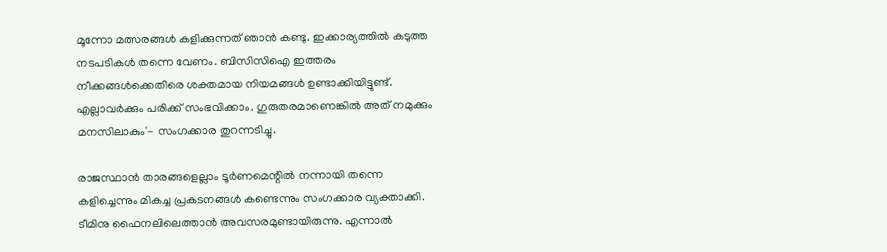മൂന്നോ മത്സരങ്ങൾ കളിക്കുന്നത് ഞാൻ കണ്ടു. ഇക്കാര്യത്തിൽ കടുത്ത നടപടികൾ തന്നെ വേണം. ബിസിസിഐ ഇത്തരം നീക്കങ്ങൾക്കെതിരെ ശക്തമായ നിയമങ്ങൾ ഉണ്ടാക്കിയിട്ടുണ്ട്. എല്ലാവർക്കും പരിക്ക് സംഭവിക്കാം. ഗുരുതരമാണെങ്കിൽ അത് നമുക്കും മനസിലാകും'- സംഗക്കാര തുറന്നടിച്ചു.

രാജസ്ഥാൻ താരങ്ങളെല്ലാം ടൂർണമെന്റിൽ നന്നായി തന്നെ കളിച്ചെന്നും മികച്ച പ്രകടനങ്ങൾ കണ്ടെന്നും സംഗക്കാര വ്യക്താക്കി. ടീമിനു ഫൈനലിലെത്താൻ അവസരമുണ്ടായിരുന്നു. എന്നാൽ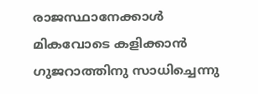രാജസ്ഥാനേക്കാൾ മികവോടെ കളിക്കാൻ ഗുജറാത്തിനു സാധിച്ചെന്നു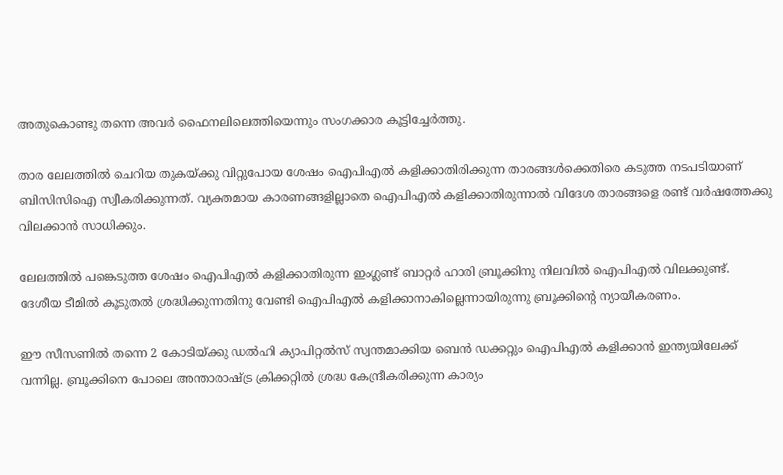അതുകൊണ്ടു തന്നെ അവർ ഫൈനലിലെത്തിയെന്നും സംഗക്കാര കൂട്ടിച്ചേർത്തു.

താര ലേലത്തിൽ ചെറിയ തുകയ്ക്കു വിറ്റുപോയ ശേഷം ഐപിഎൽ കളിക്കാതിരിക്കുന്ന താരങ്ങൾക്കെതിരെ കടുത്ത നടപടിയാണ് ബിസിസിഐ സ്വീകരിക്കുന്നത്. വ്യക്തമായ കാരണങ്ങളില്ലാതെ ഐപിഎൽ കളിക്കാതിരുന്നാൽ വിദേശ താരങ്ങളെ രണ്ട് വർഷത്തേക്കു വിലക്കാൻ സാധിക്കും.

ലേലത്തിൽ പങ്കെടുത്ത ശേഷം ഐപിഎൽ കളിക്കാതിരുന്ന ഇംഗ്ലണ്ട് ബാറ്റർ ഹാരി ബ്രൂക്കിനു നിലവിൽ ഐപിഎൽ വിലക്കുണ്ട്. ദേശീയ ടീമിൽ കൂടുതൽ ശ്രദ്ധിക്കുന്നതിനു വേണ്ടി ഐപിഎൽ കളിക്കാനാകില്ലെന്നായിരുന്നു ബ്രൂക്കിന്റെ ന്യായീകരണം.

ഈ സീസണിൽ തന്നെ 2 കോടിയ്ക്കു ഡൽഹി ക്യാപിറ്റൽസ് സ്വന്തമാക്കിയ ബെൻ ഡക്കറ്റും ഐപിഎൽ കളിക്കാൻ ഇന്ത്യയിലേക്ക് വന്നില്ല. ബ്രൂക്കിനെ പോലെ അന്താരാഷ്ട്ര ക്രിക്കറ്റിൽ ശ്രദ്ധ കേന്ദ്രീകരിക്കുന്ന കാര്യം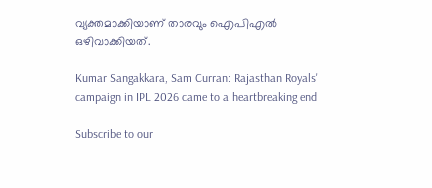വ്യക്തമാക്കിയാണ് താരവും ഐപിഎൽ ഒഴിവാക്കിയത്.

Kumar Sangakkara, Sam Curran: Rajasthan Royals' campaign in IPL 2026 came to a heartbreaking end

Subscribe to our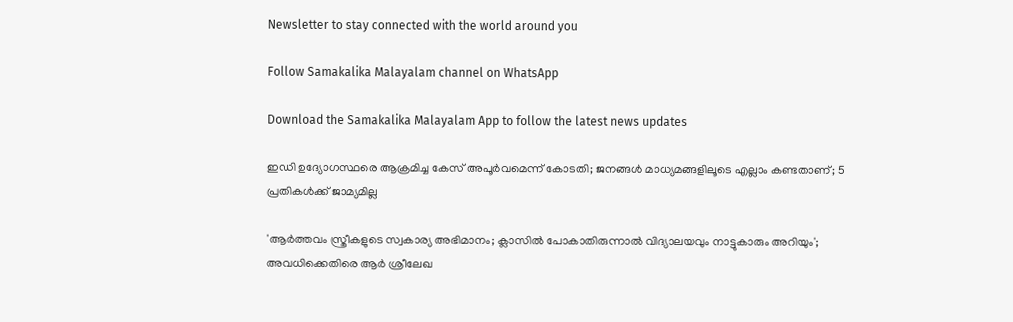Newsletter to stay connected with the world around you

Follow Samakalika Malayalam channel on WhatsApp

Download the Samakalika Malayalam App to follow the latest news updates

ഇഡി ഉദ്യോഗസ്ഥരെ ആക്രമിച്ച കേസ് അപൂർവമെന്ന് കോടതി; ജനങ്ങൾ മാധ്യമങ്ങളിലൂടെ എല്ലാം കണ്ടതാണ്; 5 പ്രതികൾക്ക് ജാമ്യമില്ല

'ആര്‍ത്തവം സ്ത്രീകളുടെ സ്വകാര്യ അഭിമാനം; ക്ലാസില്‍ പോകാതിരുന്നാല്‍ വിദ്യാലയവും നാട്ടുകാരും അറിയും'; അവധിക്കെതിരെ ആര്‍ ശ്രീലേഖ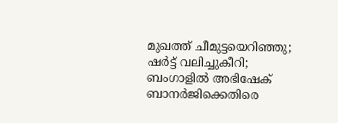മുഖത്ത് ചീമുട്ടയെറിഞ്ഞു; ഷര്‍ട്ട് വലിച്ചുകീറി; ബംഗാളില്‍ അഭിഷേക് ബാനര്‍ജിക്കെതിരെ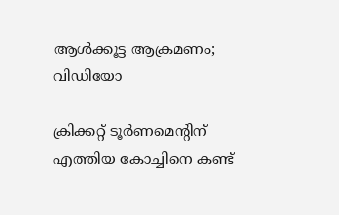ആള്‍ക്കൂട്ട ആക്രമണം; വിഡിയോ

ക്രിക്കറ്റ് ടൂർണമെന്റിന് എത്തിയ കോച്ചിനെ കണ്ട്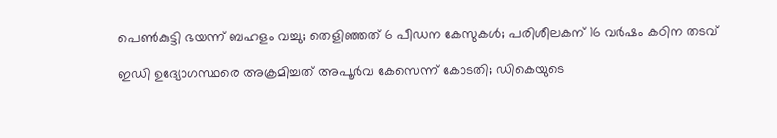പെൺകുട്ടി ഭയന്ന് ബഹളം വച്ചു; തെളിഞ്ഞത് 6 പീഡന കേസുകൾ; പരിശീലകന് 16 വർഷം കഠിന തടവ്

ഇഡി ഉദ്യോഗസ്ഥരെ അക്രമിച്ചത് അപൂര്‍വ കേസെന്ന് കോടതി; ഡികെയുടെ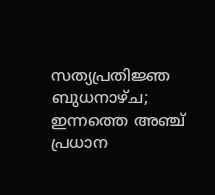സത്യപ്രതിജ്ഞ ബുധനാഴ്ച; ഇന്നത്തെ അഞ്ച് പ്രധാന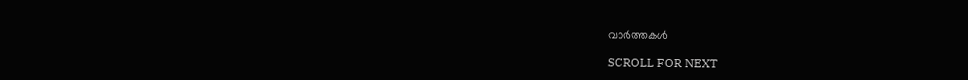വാര്‍ത്തകള്‍

SCROLL FOR NEXT